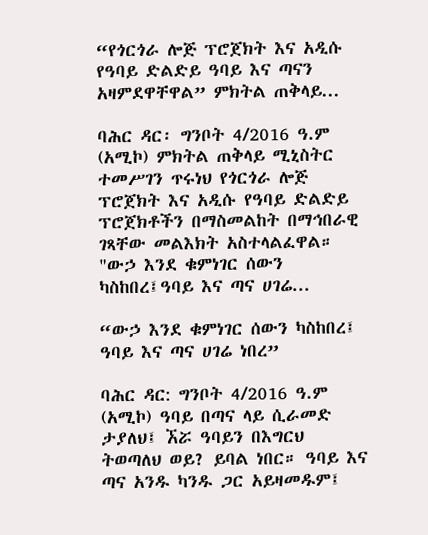“የጎርጎራ ሎጅ ፕሮጀክት እና አዲሱ የዓባይ ድልድይ ዓባይ እና ጣናን አዛምደዋቸዋል” ምክትል ጠቅላይ...

ባሕር ዳር፡ ግንቦት 4/2016 ዓ.ም (አሚኮ) ምክትል ጠቅላይ ሚኒስትር ተመሥገን ጥሩነህ የጎርጎራ ሎጅ ፕሮጀክት እና አዲሱ የዓባይ ድልድይ ፕሮጀክቶችን በማስመልከት በማኅበራዊ ገጻቸው መልእክት አስተላልፈዋል። "ውኃ እንደ ቁምነገር ሰውን ካስከበረ፤ዓባይ እና ጣና ሀገሬ...

“ውኃ እንደ ቁምነገር ሰውን ካስከበረ፤ ዓባይ እና ጣና ሀገሬ ነበረ”

ባሕር ዳር: ግንቦት 4/2016 ዓ.ም (አሚኮ) ዓባይ በጣና ላይ ሲራመድ ታያለህ፤ ኧሯ ዓባይን በእግርህ ትወጣለህ ወይ? ይባል ነበር። ዓባይ እና ጣና አንዱ ካንዱ ጋር አይዛመዱም፤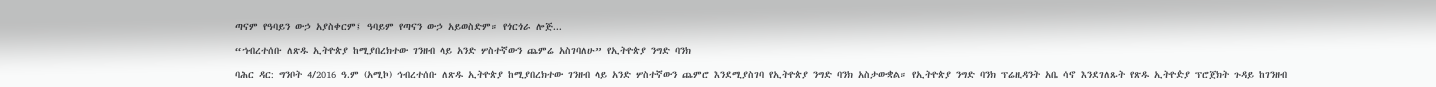ጣናም የዓባይን ውኃ አያስቀርም፤ ዓባይም የጣናን ውኃ አይወስድም። የጎርጎራ ሎጅ...

“ኀብረተሰቡ ለጽዱ ኢትዮጵያ ከሚያበረክተው ገንዘብ ላይ አንድ ሦስተኛውን ጨምሬ አስገባለሁ” የኢትዮጵያ ንግድ ባንክ

ባሕር ዳር: ግንቦት 4/2016 ዓ.ም (አሚኮ) ኅብረተሰቡ ለጽዱ ኢትዮጵያ ከሚያበረክተው ገንዘብ ላይ አንድ ሦስተኛውን ጨምሮ እንደሚያስገባ የኢትዮጵያ ንግድ ባንክ አስታውቋል። የኢትዮጵያ ንግድ ባንክ ፕሬዚዳንት አቤ ሳኖ እንደገለጹት የጽዱ ኢትዮዽያ ፕሮጀክት ጉዳይ ከገንዘብ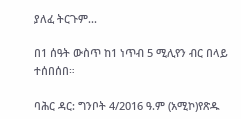ያለፈ ትርጉም...

በ1 ሰዓት ውስጥ ከ1 ነጥብ 5 ሚሊየን ብር በላይ ተሰበሰበ።

ባሕር ዳር: ግንቦት 4/2016 ዓ.ም (አሚኮ)የጽዱ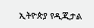ኢትዮጵያ የዲጂታል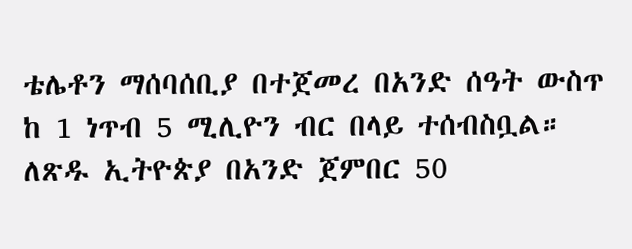ቴሌቶን ማሰባሰቢያ በተጀመረ በአንድ ሰዓት ውስጥ ከ 1 ነጥብ 5 ሚሊዮን ብር በላይ ተሰብስቧል። ለጽዱ ኢትዮጵያ በአንድ ጀምበር 50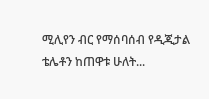ሚሊየን ብር የማሰባሰብ የዲጂታል ቴሌቶን ከጠዋቱ ሁለት...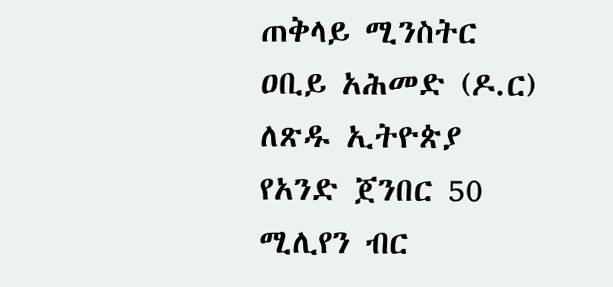ጠቅላይ ሚንስትር ዐቢይ አሕመድ (ዶ.ር) ለጽዱ ኢትዮጵያ የአንድ ጀንበር 50 ሚሊየን ብር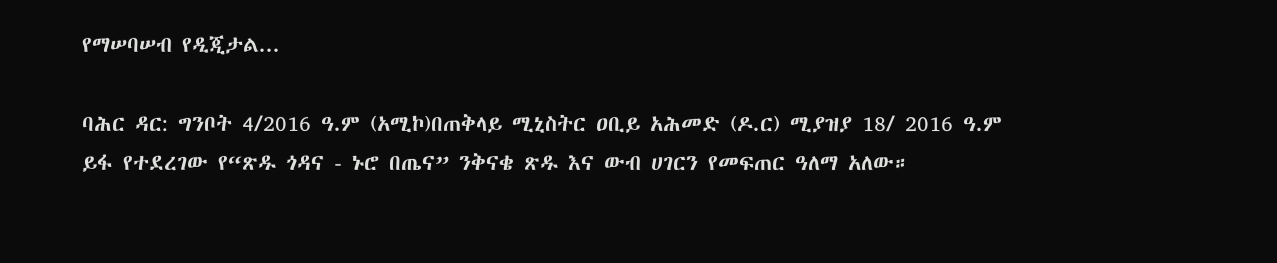የማሠባሠብ የዲጂታል...

ባሕር ዳር: ግንቦት 4/2016 ዓ.ም (አሚኮ)በጠቅላይ ሚኒስትር ዐቢይ አሕመድ (ዶ.ር) ሚያዝያ 18/ 2016 ዓ.ም ይፋ የተደረገው የ“ጽዱ ጎዳና - ኑሮ በጤና” ንቅናቄ ጽዱ እና ውብ ሀገርን የመፍጠር ዓለማ አለው።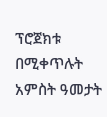ፕሮጀክቱ በሚቀጥሉት አምስት ዓመታት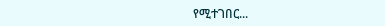የሚተገበር...